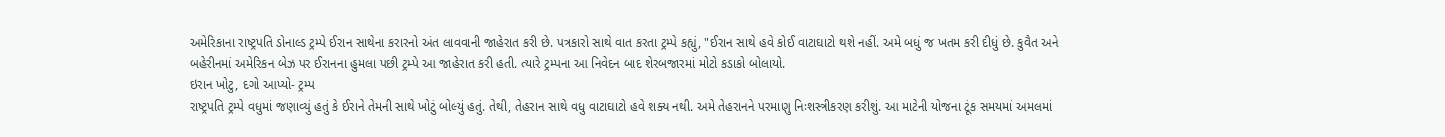અમેરિકાના રાષ્ટ્રપતિ ડોનાલ્ડ ટ્રમ્પે ઈરાન સાથેના કરારનો અંત લાવવાની જાહેરાત કરી છે. પત્રકારો સાથે વાત કરતા ટ્રમ્પે કહ્યું, "ઈરાન સાથે હવે કોઈ વાટાઘાટો થશે નહીં. અમે બધું જ ખતમ કરી દીધું છે. કુવૈત અને બહેરીનમાં અમેરિકન બેઝ પર ઈરાનના હુમલા પછી ટ્રમ્પે આ જાહેરાત કરી હતી. ત્યારે ટ્રમ્પના આ નિવેદન બાદ શેરબજારમાં મોટો કડાકો બોલાયો.
ઇરાન ખોટુ, દગો આપ્યો- ટ્રમ્પ
રાષ્ટ્રપતિ ટ્રમ્પે વધુમાં જણાવ્યું હતું કે ઈરાને તેમની સાથે ખોટું બોલ્યું હતું. તેથી, તેહરાન સાથે વધુ વાટાઘાટો હવે શક્ય નથી. અમે તેહરાનને પરમાણુ નિઃશસ્ત્રીકરણ કરીશું. આ માટેની યોજના ટૂંક સમયમાં અમલમાં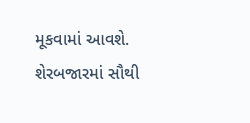મૂકવામાં આવશે.
શેરબજારમાં સૌથી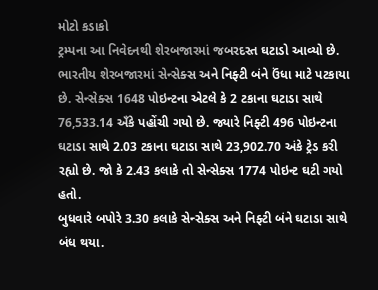મોટો કડાકો
ટ્રમ્પના આ નિવેદનથી શેરબજારમાં જબરદસ્ત ઘટાડો આવ્યો છે. ભારતીય શેરબજારમાં સેન્સેક્સ અને નિફ્ટી બંને ઉંધા માટે પટકાયા છે. સેન્સેક્સ 1648 પોઇન્ટના એટલે કે 2 ટકાના ઘટાડા સાથે 76,533.14 અઁકે પહોંચી ગયો છે. જ્યારે નિફ્ટી 496 પોઇન્ટના ઘટાડા સાથે 2.03 ટકાના ઘટાડા સાથે 23,902.70 અંકે ટ્રેડ કરી રહ્યો છે. જો કે 2.43 કલાકે તો સેન્સેક્સ 1774 પોઇન્ટ ઘટી ગયો હતો.
બુધવારે બપોરે 3.30 કલાકે સેન્સેક્સ અને નિફ્ટી બંને ઘટાડા સાથે બંધ થયા.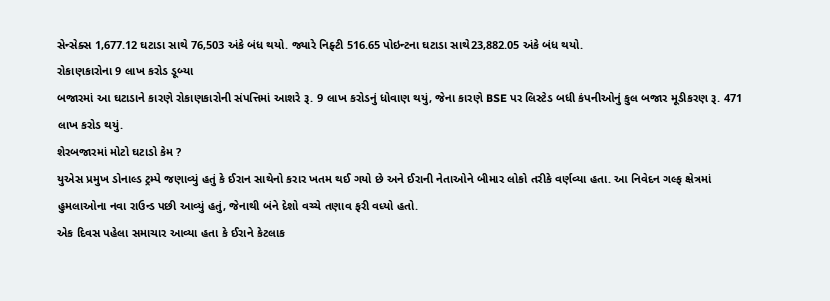સેન્સેક્સ 1,677.12 ઘટાડા સાથે 76,503 અંકે બંધ થયો. જ્યારે નિફ્ટી 516.65 પોઇન્ટના ઘટાડા સાથે23,882.05 અંકે બંધ થયો.
રોકાણકારોના 9 લાખ કરોડ ડૂબ્યા
બજારમાં આ ઘટાડાને કારણે રોકાણકારોની સંપત્તિમાં આશરે રૂ. 9 લાખ કરોડનું ધોવાણ થયું, જેના કારણે BSE પર લિસ્ટેડ બધી કંપનીઓનું કુલ બજાર મૂડીકરણ રૂ. 471 લાખ કરોડ થયું.
શેરબજારમાં મોટો ઘટાડો કેમ ?
યુએસ પ્રમુખ ડોનાલ્ડ ટ્રમ્પે જણાવ્યું હતું કે ઈરાન સાથેનો કરાર ખતમ થઈ ગયો છે અને ઈરાની નેતાઓને બીમાર લોકો તરીકે વર્ણવ્યા હતા. આ નિવેદન ગલ્ફ ક્ષેત્રમાં હુમલાઓના નવા રાઉન્ડ પછી આવ્યું હતું, જેનાથી બંને દેશો વચ્ચે તણાવ ફરી વધ્યો હતો.
એક દિવસ પહેલા સમાચાર આવ્યા હતા કે ઈરાને કેટલાક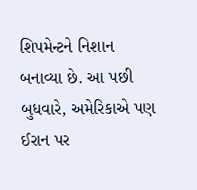શિપમેન્ટને નિશાન બનાવ્યા છે. આ પછી બુધવારે, અમેરિકાએ પણ ઈરાન પર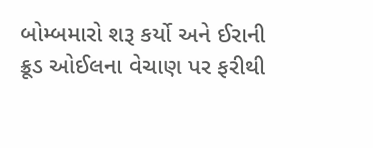બોમ્બમારો શરૂ કર્યો અને ઈરાની ક્રૂડ ઓઈલના વેચાણ પર ફરીથી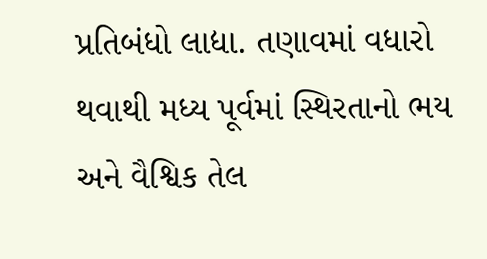પ્રતિબંધો લાદ્યા. તણાવમાં વધારો થવાથી મધ્ય પૂર્વમાં સ્થિરતાનો ભય અને વૈશ્વિક તેલ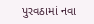પુરવઠામાં નવા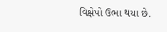વિક્ષેપો ઉભા થયા છે.